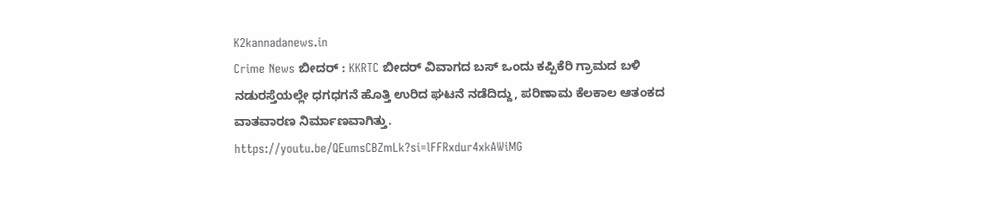K2kannadanews.in
Crime News ಬೀದರ್ : KKRTC ಬೀದರ್ ವಿವಾಗದ ಬಸ್ ಒಂದು ಕಪ್ಪಿಕೆರಿ ಗ್ರಾಮದ ಬಳಿ ನಡುರಸ್ತೆಯಲ್ಲೇ ಧಗಧಗನೆ ಹೊತ್ತಿ ಉರಿದ ಘಟನೆ ನಡೆದಿದ್ದು, ಪರಿಣಾಮ ಕೆಲಕಾಲ ಆತಂಕದ ವಾತವಾರಣ ನಿರ್ಮಾಣವಾಗಿತ್ತು.
https://youtu.be/QEumsCBZmLk?si=lFFRxdur4xkAWiMG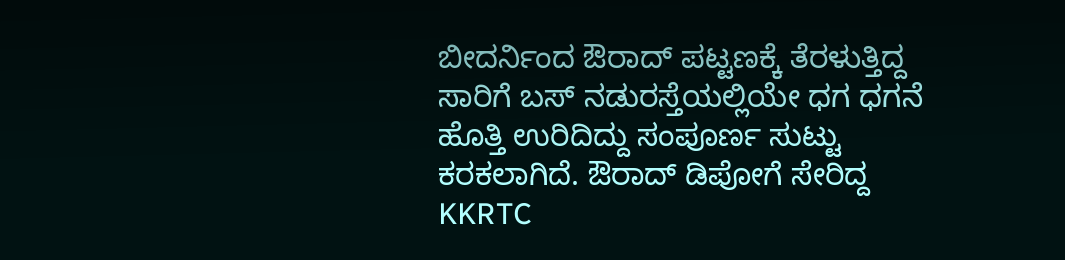ಬೀದರ್ನಿಂದ ಔರಾದ್ ಪಟ್ಟಣಕ್ಕೆ ತೆರಳುತ್ತಿದ್ದ ಸಾರಿಗೆ ಬಸ್ ನಡುರಸ್ತೆಯಲ್ಲಿಯೇ ಧಗ ಧಗನೆ ಹೊತ್ತಿ ಉರಿದಿದ್ದು ಸಂಪೂರ್ಣ ಸುಟ್ಟು ಕರಕಲಾಗಿದೆ. ಔರಾದ್ ಡಿಪೋಗೆ ಸೇರಿದ್ದ KKRTC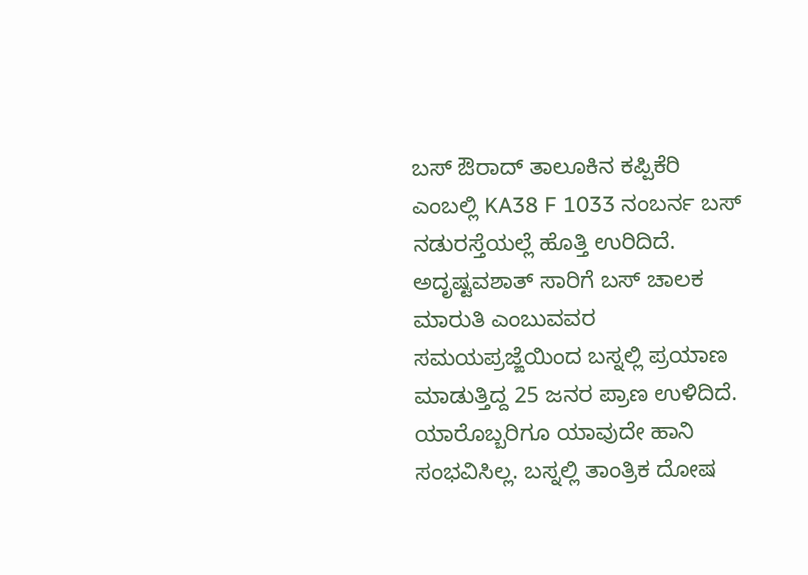ಬಸ್ ಔರಾದ್ ತಾಲೂಕಿನ ಕಪ್ಪಿಕೆರಿ ಎಂಬಲ್ಲಿ KA38 F 1033 ನಂಬರ್ನ ಬಸ್ ನಡುರಸ್ತೆಯಲ್ಲೆ ಹೊತ್ತಿ ಉರಿದಿದೆ. ಅದೃಷ್ಟವಶಾತ್ ಸಾರಿಗೆ ಬಸ್ ಚಾಲಕ ಮಾರುತಿ ಎಂಬುವವರ ಸಮಯಪ್ರಜ್ಙೆಯಿಂದ ಬಸ್ನಲ್ಲಿ ಪ್ರಯಾಣ ಮಾಡುತ್ತಿದ್ದ 25 ಜನರ ಪ್ರಾಣ ಉಳಿದಿದೆ. ಯಾರೊಬ್ಬರಿಗೂ ಯಾವುದೇ ಹಾನಿ ಸಂಭವಿಸಿಲ್ಲ. ಬಸ್ನಲ್ಲಿ ತಾಂತ್ರಿಕ ದೋಷ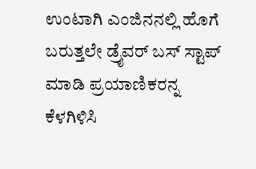ಉಂಟಾಗಿ ಎಂಜಿನನಲ್ಲಿ ಹೊಗೆ ಬರುತ್ತಲೇ ಡ್ರೈವರ್ ಬಸ್ ಸ್ಟಾಪ್ ಮಾಡಿ ಪ್ರಯಾಣಿಕರನ್ನ ಕೆಳಗಿಳಿಸಿ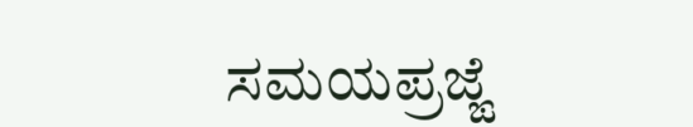ಸಮಯಪ್ರಜ್ಙೆ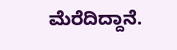ಮೆರೆದಿದ್ದಾನೆ.